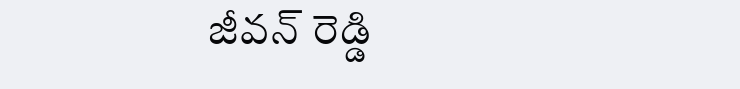జీవన్ రెడ్డి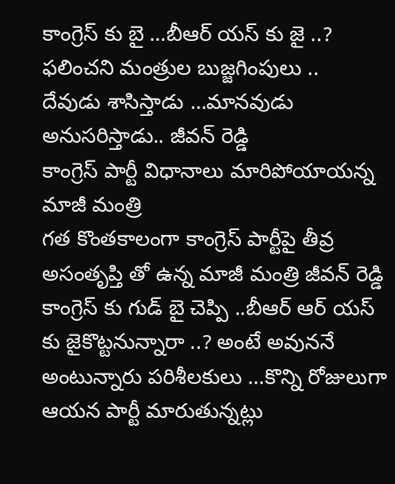కాంగ్రెస్ కు బై …బీఆర్ యస్ కు జై ..?
ఫలించని మంత్రుల బుజ్జగింపులు ..
దేవుడు శాసిస్తాడు …మానవుడు అనుసరిస్తాడు.. జీవన్ రెడ్డి
కాంగ్రెస్ పార్టీ విధానాలు మారిపోయాయన్న మాజీ మంత్రి
గత కొంతకాలంగా కాంగ్రెస్ పార్టీపై తీవ్ర అసంతృప్తి తో ఉన్న మాజీ మంత్రి జీవన్ రెడ్డి కాంగ్రెస్ కు గుడ్ బై చెప్పి ..బీఆర్ ఆర్ యస్ కు జైకొట్టనున్నారా ..? అంటే అవుననే అంటున్నారు పరిశీలకులు …కొన్ని రోజులుగా ఆయన పార్టీ మారుతున్నట్లు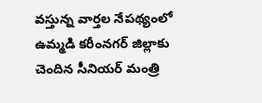వస్తున్న వార్తల నేపథ్యంలో ఉమ్మడి కరీంనగర్ జిల్లాకు చెందిన సీనియర్ మంత్రి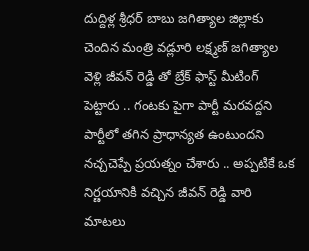దుద్దిళ్ల శ్రీధర్ బాబు జగిత్యాల జిల్లాకు చెందిన మంత్రి వడ్లూరి లక్ష్మణ్ జగిత్యాల వెళ్లి జీవన్ రెడ్డి తో బ్రేక్ ఫాస్ట్ మీటింగ్ పెట్టారు .. గంటకు పైగా పార్టీ మరవద్దని పార్టీలో తగిన ప్రాధాన్యత ఉంటుందని నచ్చచెప్పే ప్రయత్నం చేశారు .. అప్పటికే ఒక నిర్ణయానికి వచ్చిన జీవన్ రెడ్డి వారి మాటలు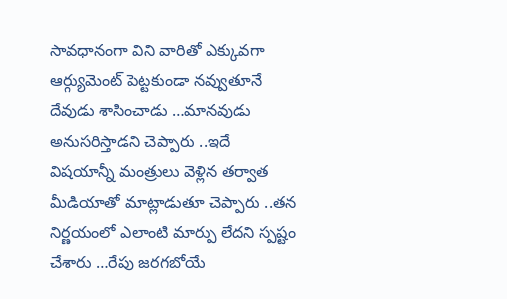సావధానంగా విని వారితో ఎక్కువగా ఆర్గ్యుమెంట్ పెట్టకుండా నవ్వుతూనే దేవుడు శాసించాడు …మానవుడు అనుసరిస్తాడని చెప్పారు ..ఇదే విషయాన్నీ మంత్రులు వెళ్లిన తర్వాత మీడియాతో మాట్లాడుతూ చెప్పారు ..తన నిర్ణయంలో ఎలాంటి మార్పు లేదని స్పష్టం చేశారు …రేపు జరగబోయే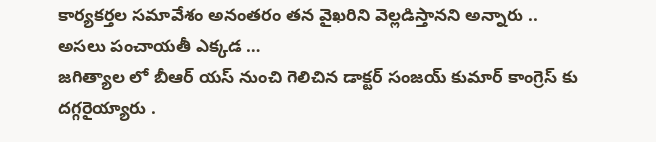కార్యకర్తల సమావేశం అనంతరం తన వైఖరిని వెల్లడిస్తానని అన్నారు ..
అసలు పంచాయతీ ఎక్కడ …
జగిత్యాల లో బీఆర్ యస్ నుంచి గెలిచిన డాక్టర్ సంజయ్ కుమార్ కాంగ్రెస్ కు దగ్గరైయ్యారు .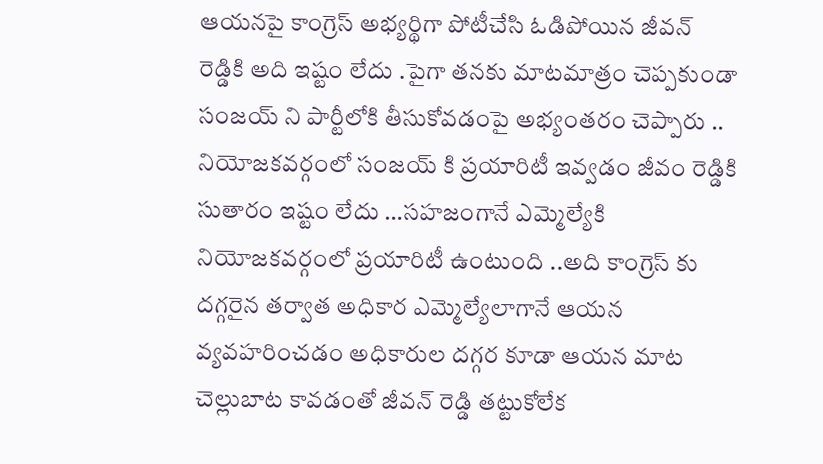ఆయనపై కాంగ్రెస్ అభ్యర్థిగా పోటీచేసి ఓడిపోయిన జీవన్ రెడ్డికి అది ఇష్టం లేదు .పైగా తనకు మాటమాత్రం చెప్పకుండా సంజయ్ ని పార్టీలోకి తీసుకోవడంపై అభ్యంతరం చెప్పారు .. నియోజకవర్గంలో సంజయ్ కి ప్రయారిటీ ఇవ్వడం జీవం రెడ్డికి సుతారం ఇష్టం లేదు …సహజంగానే ఎమ్మెల్యేకి నియోజకవర్గంలో ప్రయారిటీ ఉంటుంది ..అది కాంగ్రెస్ కు దగ్గరైన తర్వాత అధికార ఎమ్మెల్యేలాగానే ఆయన వ్యవహరించడం అధికారుల దగ్గర కూడా ఆయన మాట చెల్లుబాట కావడంతో జీవన్ రెడ్డి తట్టుకోలేక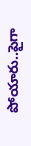పోయారు..పైగా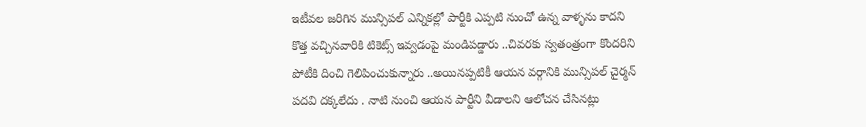ఇటీవల జరిగిన మున్సిపల్ ఎన్నికల్లో పార్టీకి ఎప్పటి నుంచో ఉన్న వాళ్ళను కాదని కొత్త వచ్చినవారికి టికెట్స్ ఇవ్వడంపై మండిపడ్డారు ..చివరకు స్వతంత్రంగా కొందరిని పోటీకి దించి గెలిపించుకున్నారు ..అయినప్పటికీ ఆయన వర్గానికి మున్సిపల్ చైర్మన్ పదవి దక్కలేదు . నాటి నుంచి ఆయన పార్టీని వీడాలని ఆలోచన చేసినట్లు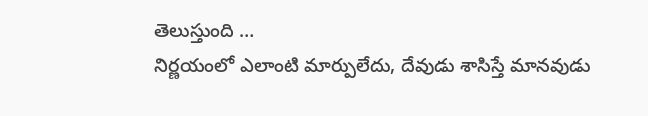తెలుస్తుంది …
నిర్ణయంలో ఎలాంటి మార్పులేదు, దేవుడు శాసిస్తే మానవుడు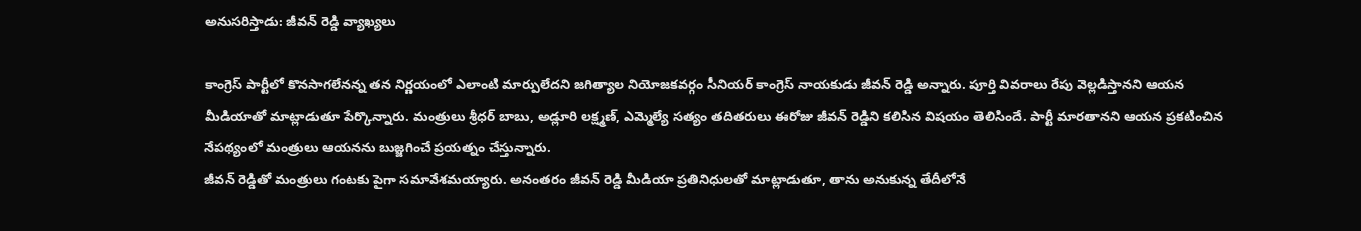అనుసరిస్తాడు: జీవన్ రెడ్డి వ్యాఖ్యలు

కాంగ్రెస్ పార్టీలో కొనసాగలేనన్న తన నిర్ణయంలో ఎలాంటి మార్పులేదని జగిత్యాల నియోజకవర్గం సీనియర్ కాంగ్రెస్ నాయకుడు జీవన్ రెడ్డి అన్నారు. పూర్తి వివరాలు రేపు వెల్లడిస్తానని ఆయన మీడియాతో మాట్లాడుతూ పేర్కొన్నారు. మంత్రులు శ్రీధర్ బాబు, అడ్లూరి లక్ష్మణ్, ఎమ్మెల్యే సత్యం తదితరులు ఈరోజు జీవన్ రెడ్డిని కలిసిన విషయం తెలిసిందే. పార్టీ మారతానని ఆయన ప్రకటించిన నేపథ్యంలో మంత్రులు ఆయనను బుజ్జగించే ప్రయత్నం చేస్తున్నారు.
జీవన్ రెడ్డితో మంత్రులు గంటకు పైగా సమావేశమయ్యారు. అనంతరం జీవన్ రెడ్డి మీడియా ప్రతినిధులతో మాట్లాడుతూ, తాను అనుకున్న తేదీలోనే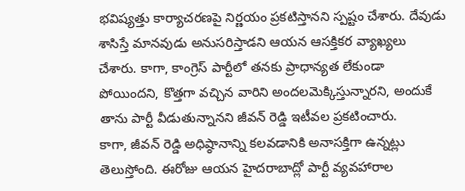భవిష్యత్తు కార్యాచరణపై నిర్ణయం ప్రకటిస్తానని స్పష్టం చేశారు. దేవుడు శాసిస్తే మానవుడు అనుసరిస్తాడని ఆయన ఆసక్తికర వ్యాఖ్యలు చేశారు. కాగా, కాంగ్రెస్ పార్టీలో తనకు ప్రాధాన్యత లేకుండా పోయిందని, కొత్తగా వచ్చిన వారిని అందలమెక్కిస్తున్నారని, అందుకే తాను పార్టీ వీడుతున్నానని జీవన్ రెడ్డి ఇటీవల ప్రకటించారు.
కాగా, జీవన్ రెడ్డి అధిష్ఠానాన్ని కలవడానికి అనాసక్తిగా ఉన్నట్లు తెలుస్తోంది. ఈరోజు ఆయన హైదరాబాద్లో పార్టీ వ్యవహారాల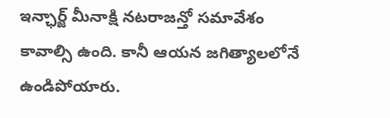ఇన్ఛార్జ్ మీనాక్షి నటరాజన్తో సమావేశం కావాల్సి ఉంది. కానీ ఆయన జగిత్యాలలోనే ఉండిపోయారు.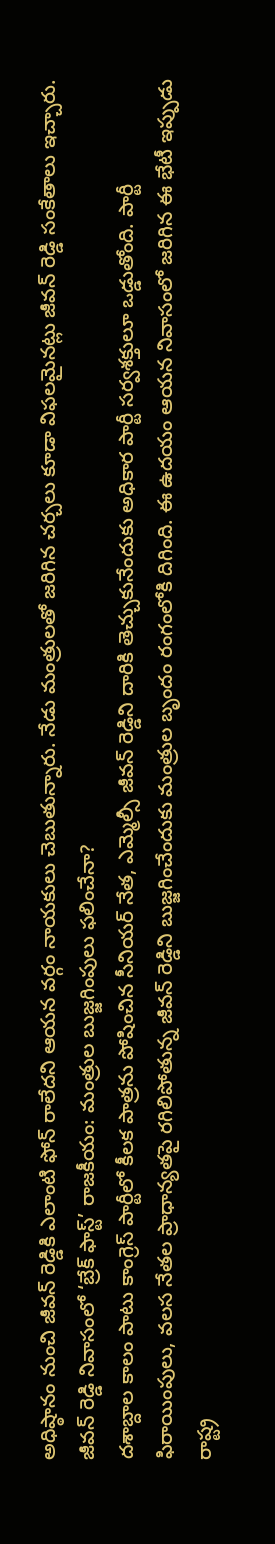అధిష్ఠానం నుంచి జీవన్ రెడ్డికి ఎలాంటి ఫోన్ రాలేదని ఆయన వర్గం నాయకులు చెబుతున్నారు. నేడు మంత్రులతో జరిగిన చర్చలు కూడా విఫలమైనట్లు జీవన్ రెడ్డి సంకేతాలు ఇచ్చారు.
జీవన్ రెడ్డి నివాసంలో ‘బ్రేక్ ఫాస్ట్’ రాజకీయం: మంత్రుల బుజ్జగింపులు ఫలించేనా?
దశాబ్దాల కాలం పాటు కాంగ్రెస్ పార్టీలో కీలక పాత్రను పోషించిన సీనియర్ నేత, ఎమ్మెల్సీ జీవన్ రెడ్డిని దారికి తెచ్చుకునేందుకు అధికార పార్టీ సర్వశక్తులూ ఒడ్డుతోంది. పార్టీ ఫిరాయింపులు, వలస నేతల ప్రాధాన్యతపై రగిలిపోతున్న జీవన్ రెడ్డిని బుజ్జగించేందుకు మంత్రుల బృందం రంగంలోకి దిగింది. ఈ ఉదయం ఆయన నివాసంలో జరిగిన ఈ భేటీ ఇప్పుడు రాష్ట్ర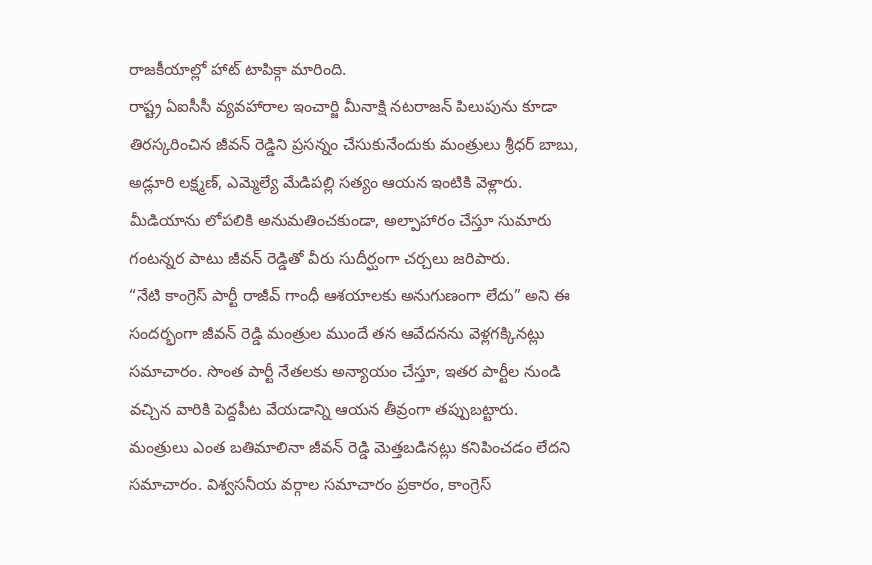రాజకీయాల్లో హాట్ టాపిక్గా మారింది.
రాష్ట్ర ఏఐసీసీ వ్యవహారాల ఇంచార్జి మీనాక్షి నటరాజన్ పిలుపును కూడా తిరస్కరించిన జీవన్ రెడ్డిని ప్రసన్నం చేసుకునేందుకు మంత్రులు శ్రీధర్ బాబు, అడ్లూరి లక్ష్మణ్, ఎమ్మెల్యే మేడిపల్లి సత్యం ఆయన ఇంటికి వెళ్లారు. మీడియాను లోపలికి అనుమతించకుండా, అల్పాహారం చేస్తూ సుమారు గంటన్నర పాటు జీవన్ రెడ్డితో వీరు సుదీర్ఘంగా చర్చలు జరిపారు.
“నేటి కాంగ్రెస్ పార్టీ రాజీవ్ గాంధీ ఆశయాలకు అనుగుణంగా లేదు” అని ఈ సందర్భంగా జీవన్ రెడ్డి మంత్రుల ముందే తన ఆవేదనను వెళ్లగక్కినట్లు సమాచారం. సొంత పార్టీ నేతలకు అన్యాయం చేస్తూ, ఇతర పార్టీల నుండి వచ్చిన వారికి పెద్దపీట వేయడాన్ని ఆయన తీవ్రంగా తప్పుబట్టారు. మంత్రులు ఎంత బతిమాలినా జీవన్ రెడ్డి మెత్తబడినట్లు కనిపించడం లేదని సమాచారం. విశ్వసనీయ వర్గాల సమాచారం ప్రకారం, కాంగ్రెస్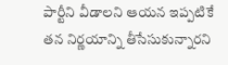పార్టీని వీడాలని ఆయన ఇప్పటికే తన నిర్ణయాన్ని తీసేసుకున్నారని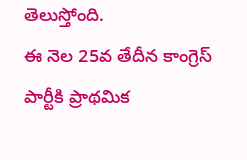తెలుస్తోంది.
ఈ నెల 25వ తేదీన కాంగ్రెస్ పార్టీకి ప్రాథమిక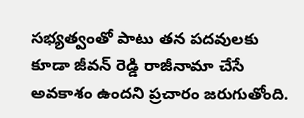సభ్యత్వంతో పాటు తన పదవులకు కూడా జీవన్ రెడ్డి రాజీనామా చేసే అవకాశం ఉందని ప్రచారం జరుగుతోంది.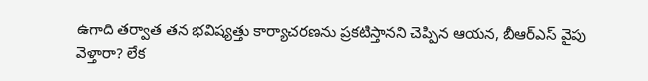ఉగాది తర్వాత తన భవిష్యత్తు కార్యాచరణను ప్రకటిస్తానని చెప్పిన ఆయన, బీఆర్ఎస్ వైపు వెళ్తారా? లేక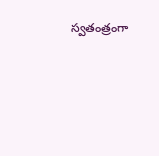స్వతంత్రంగా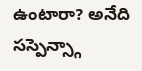ఉంటారా? అనేది సస్పెన్స్గా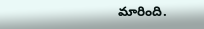మారింది.